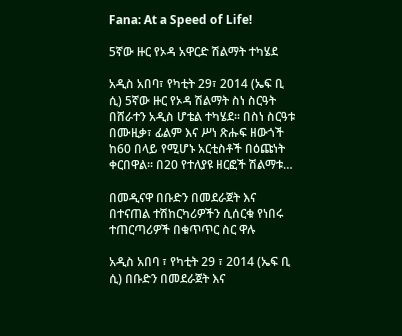Fana: At a Speed of Life!

5ኛው ዙር የኦዳ አዋርድ ሽልማት ተካሄደ

አዲስ አበባ፣ የካቲት 29፣ 2014 (ኤፍ ቢ ሲ) 5ኛው ዙር የኦዳ ሽልማት ስነ ስርዓት በሸራተን አዲስ ሆቴል ተካሄደ፡፡ በስነ ስርዓቱ በሙዚቃ፣ ፊልም እና ሥነ ጽሑፍ ዘውጎች ከ60 በላይ የሚሆኑ አርቲስቶች በዕጩነት ቀርበዋል፡፡ በ20 የተለያዩ ዘርፎች ሽልማቱ…

በመዲናዋ በቡድን በመደራጀት እና በተናጠል ተሽከርካሪዎችን ሲሰርቁ የነበሩ ተጠርጣሪዎች በቁጥጥር ስር ዋሉ

አዲስ አበባ ፣ የካቲት 29 ፣ 2014 (ኤፍ ቢ ሲ) በቡድን በመደራጀት እና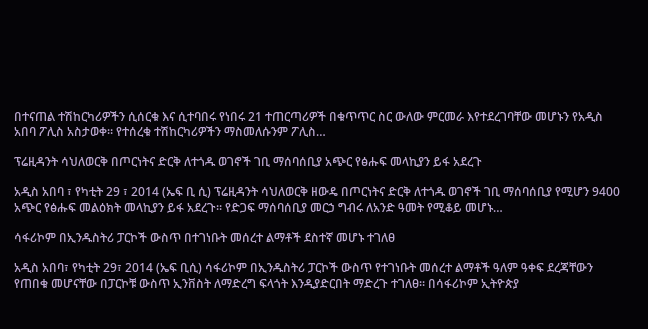በተናጠል ተሽከርካሪዎችን ሲሰርቁ እና ሲተባበሩ የነበሩ 21 ተጠርጣሪዎች በቁጥጥር ስር ውለው ምርመራ እየተደረገባቸው መሆኑን የአዲስ አበባ ፖሊስ አስታወቀ። የተሰረቁ ተሽከርካሪዎችን ማስመለሱንም ፖሊስ…

ፕሬዚዳንት ሳህለወርቅ በጦርነትና ድርቅ ለተጎዱ ወገኖች ገቢ ማሰባሰቢያ አጭር የፅሑፍ መላኪያን ይፋ አደረጉ

አዲስ አበባ ፣ የካቲት 29 ፣ 2014 (ኤፍ ቢ ሲ) ፕሬዚዳንት ሳህለወርቅ ዘውዴ በጦርነትና ድርቅ ለተጎዱ ወገኖች ገቢ ማሰባሰቢያ የሚሆን 9400 አጭር የፅሑፍ መልዕክት መላኪያን ይፋ አደረጉ። የድጋፍ ማሰባሰቢያ መርኃ ግብሩ ለአንድ ዓመት የሚቆይ መሆኑ…

ሳፋሪኮም በኢንዱስትሪ ፓርኮች ውስጥ በተገነቡት መሰረተ ልማቶች ደስተኛ መሆኑ ተገለፀ

አዲስ አበባ፣ የካቲት 29፣ 2014 (ኤፍ ቢሲ) ሳፋሪኮም በኢንዱስትሪ ፓርኮች ውስጥ የተገነቡት መሰረተ ልማቶች ዓለም ዓቀፍ ደረጃቸውን የጠበቁ መሆናቸው በፓርኮቹ ውስጥ ኢንቨስት ለማድረግ ፍላጎት እንዲያድርበት ማድረጉ ተገለፀ፡፡ በሳፋሪኮም ኢትዮጵያ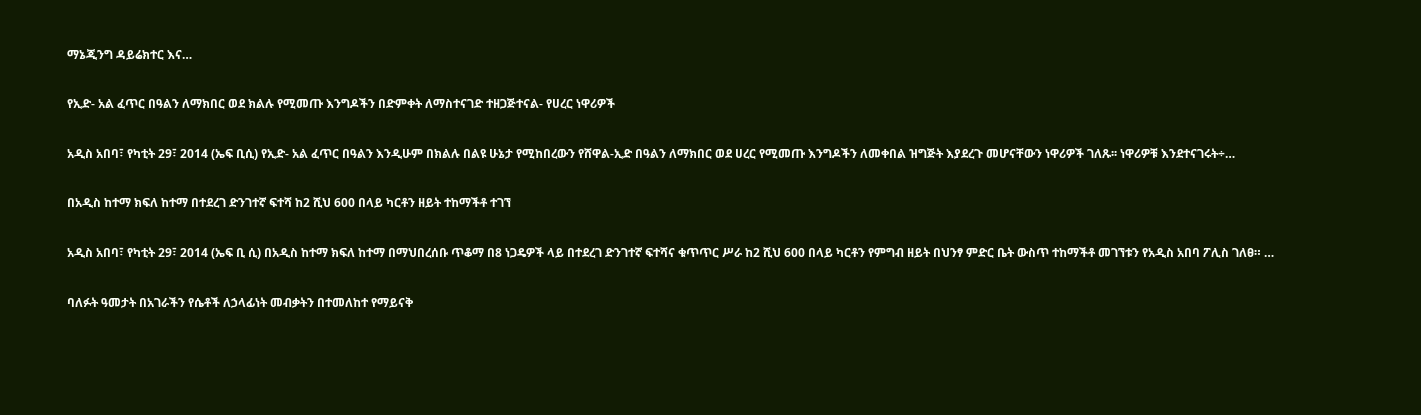ማኔጂንግ ዳይሬክተር እና…

የኢድ- አል ፈጥር በዓልን ለማክበር ወደ ክልሉ የሚመጡ እንግዶችን በድምቀት ለማስተናገድ ተዘጋጅተናል- የሀረር ነዋሪዎች

አዲስ አበባ፣ የካቲት 29፣ 2014 (ኤፍ ቢሲ) የኢድ- አል ፈጥር በዓልን እንዲሁም በክልሉ በልዩ ሁኔታ የሚከበረውን የሸዋል-ኢድ በዓልን ለማክበር ወደ ሀረር የሚመጡ እንግዶችን ለመቀበል ዝግጅት እያደረጉ መሆናቸውን ነዋሪዎች ገለጹ፡፡ ነዋሪዎቹ እንደተናገሩት÷…

በአዲስ ከተማ ክፍለ ከተማ በተደረገ ድንገተኛ ፍተሻ ከ2 ሺህ 600 በላይ ካርቶን ዘይት ተከማችቶ ተገኘ

አዲስ አበባ፣ የካቲት 29፣ 2014 (ኤፍ ቢ ሲ) በአዲስ ከተማ ክፍለ ከተማ በማህበረሰቡ ጥቆማ በ8 ነጋዴዎች ላይ በተደረገ ድንገተኛ ፍተሻና ቁጥጥር ሥራ ከ2 ሺህ 600 በላይ ካርቶን የምግብ ዘይት በህንፃ ምድር ቤት ውስጥ ተከማችቶ መገኘቱን የአዲስ አበባ ፖሊስ ገለፀ። …

ባለፉት ዓመታት በአገራችን የሴቶች ለኃላፊነት መብቃትን በተመለከተ የማይናቅ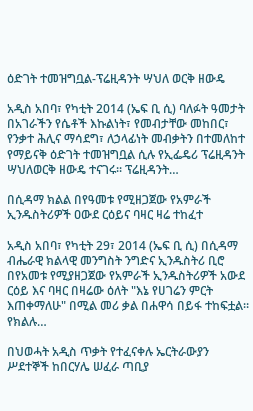ዕድገት ተመዝግቧል-ፕሬዚዳንት ሣህለ ወርቅ ዘውዴ

አዲስ አበባ፣ የካቲት 2014 (ኤፍ ቢ ሲ) ባለፉት ዓመታት በአገራችን የሴቶች እኩልነት፣ የመብታቸው መከበር፣ የንቃተ ሕሊና ማሳደግ፣ ለኃላፊነት መብቃትን በተመለከተ የማይናቅ ዕድገት ተመዝግቧል ሲሉ የኢፌዴሪ ፕሬዚዳንት ሣህለወርቅ ዘውዴ ተናገሩ፡፡ ፕሬዚዳንት…

በሲዳማ ክልል በየዓመቱ የሚዘጋጀው የአምራች ኢንዱስትሪዎች ዐውደ ርዕይና ባዛር ዛሬ ተከፈተ

አዲስ አበባ፣ የካቲት 29፣ 2014 (ኤፍ ቢ ሲ) በሲዳማ ብሔራዊ ክልላዊ መንግስት ንግድና ኢንዱስትሪ ቢሮ በየአመቱ የሚያዘጋጀው የአምራች ኢንዱስትሪዎች አውደ ርዕይ እና ባዛር በዛሬው ዕለት "እኔ የሀገሬን ምርት እጠቀማለሁ" በሚል መሪ ቃል በሐዋሳ በይፋ ተከፍቷል። የክልሉ…

በህወሓት አዲስ ጥቃት የተፈናቀሉ ኤርትራውያን ሥደተኞች ከበርሃሌ ሠፈራ ጣቢያ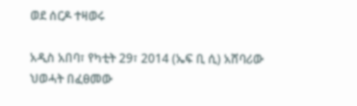ወደ ሰርዶ ተዛወሩ

አዲስ አበባ፣ የካቲት 29፣ 2014 (ኤፍ ቢ ሲ) አሸባሪው ህወሓት በፈፀመው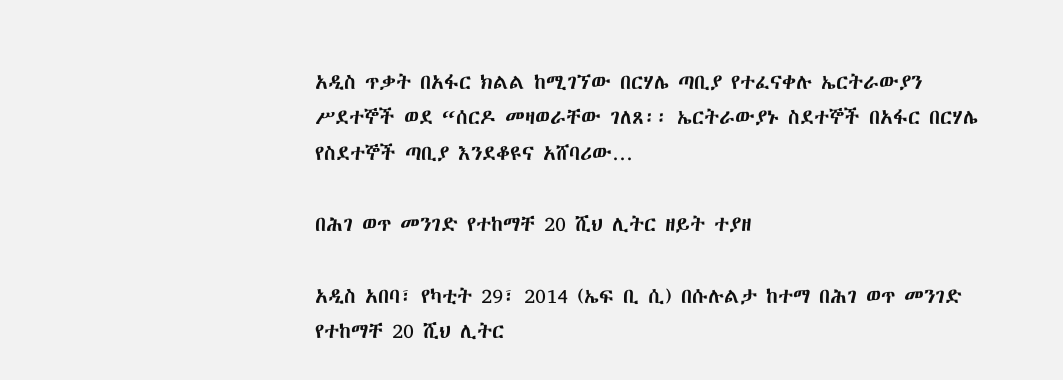አዲስ ጥቃት በአፋር ክልል ከሚገኘው በርሃሌ ጣቢያ የተፈናቀሉ ኤርትራውያን ሥደተኞች ወደ “ሰርዶ መዛወራቸው ገለጸ፡፡ ኤርትራውያኑ ስደተኞች በአፋር በርሃሌ የስደተኞች ጣቢያ እንደቆዩና አሸባሪው…

በሕገ ወጥ መንገድ የተከማቸ 20 ሺህ ሊትር ዘይት ተያዘ

አዲስ አበባ፣ የካቲት 29፣ 2014 (ኤፍ ቢ ሲ) በሱሉልታ ከተማ በሕገ ወጥ መንገድ የተከማቸ 20 ሺህ ሊትር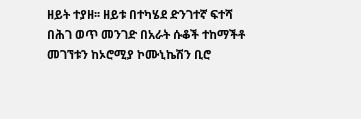ዘይት ተያዘ፡፡ ዘይቱ በተካሄደ ድንገተኛ ፍተሻ በሕገ ወጥ መንገድ በአራት ሱቆች ተከማችቶ መገኘቱን ከኦሮሚያ ኮሙኒኬሽን ቢሮ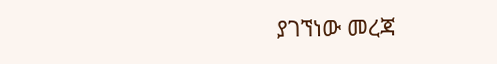ያገኘነው መረጃ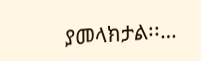ያመላክታል፡፡…